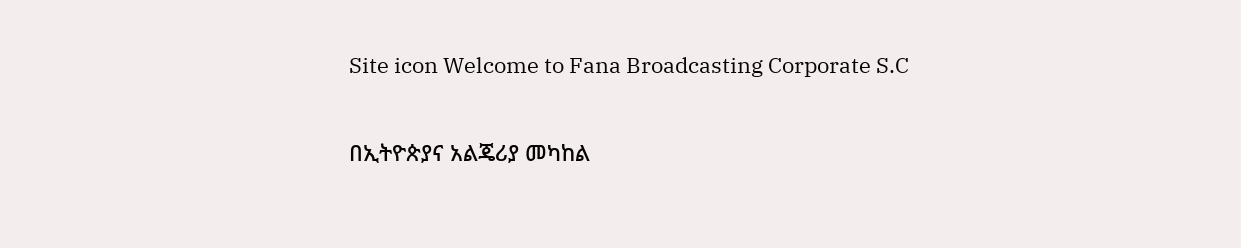Site icon Welcome to Fana Broadcasting Corporate S.C

በኢትዮጵያና አልጄሪያ መካከል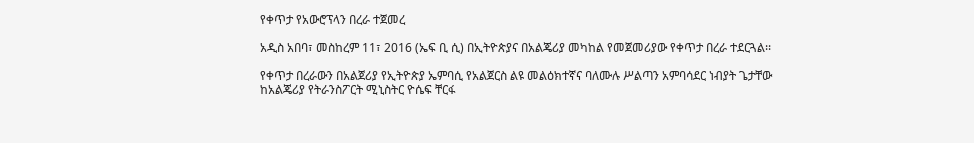የቀጥታ የአውሮፕላን በረራ ተጀመረ

አዲስ አበባ፣ መስከረም 11፣ 2016 (ኤፍ ቢ ሲ) በኢትዮጵያና በአልጄሪያ መካከል የመጀመሪያው የቀጥታ በረራ ተደርጓል፡፡

የቀጥታ በረራውን በአልጀሪያ የኢትዮጵያ ኤምባሲ የአልጀርስ ልዩ መልዕክተኛና ባለሙሉ ሥልጣን አምባሳደር ነብያት ጌታቸው ከአልጄሪያ የትራንስፖርት ሚኒስትር ዮሴፍ ቸርፋ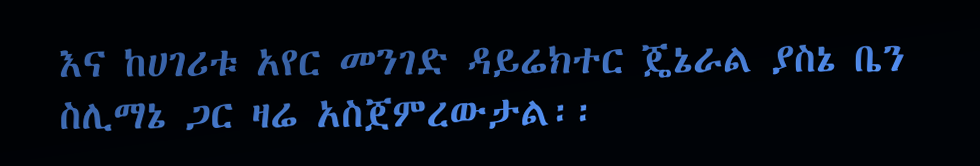እና ከሀገሪቱ አየር መንገድ ዳይሬክተር ጄኔራል ያስኔ ቤን ስሊማኔ ጋር ዛሬ አስጀምረውታል፡፡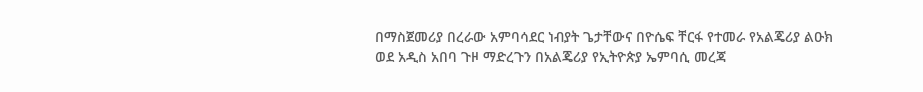በማስጀመሪያ በረራው አምባሳደር ነብያት ጌታቸውና በዮሴፍ ቸርፋ የተመራ የአልጄሪያ ልዑክ ወደ አዲስ አበባ ጉዞ ማድረጉን በአልጄሪያ የኢትዮጵያ ኤምባሲ መረጃ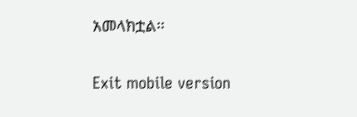አመላክቷል፡፡

Exit mobile version